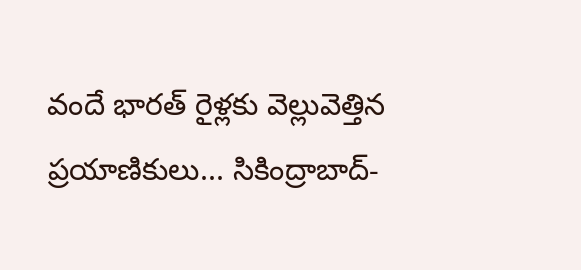వందే భారత్ రైళ్లకు వెల్లువెత్తిన ప్రయాణికులు... సికింద్రాబాద్-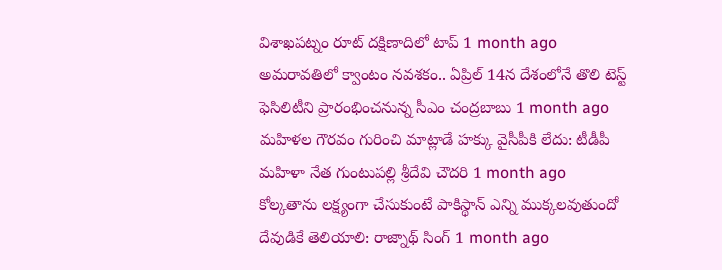విశాఖపట్నం రూట్ దక్షిణాదిలో టాప్ 1 month ago
అమరావతిలో క్వాంటం నవశకం.. ఏప్రిల్ 14న దేశంలోనే తొలి టెస్ట్ ఫెసిలిటీని ప్రారంభించనున్న సీఎం చంద్రబాబు 1 month ago
మహిళల గౌరవం గురించి మాట్లాడే హక్కు వైసీపీకి లేదు: టీడీపీ మహిళా నేత గుంటుపల్లి శ్రీదేవి చౌదరి 1 month ago
కోల్కతాను లక్ష్యంగా చేసుకుంటే పాకిస్థాన్ ఎన్ని ముక్కలవుతుందో దేవుడికే తెలియాలి: రాజ్నాథ్ సింగ్ 1 month ago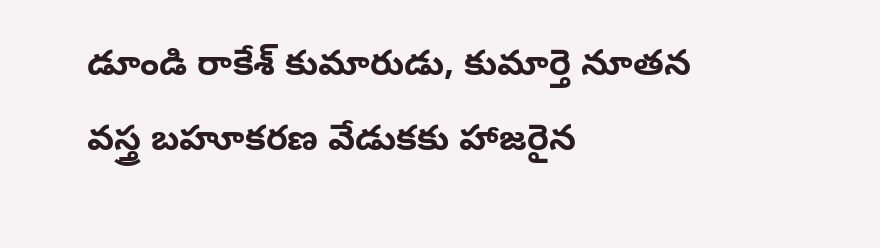డూండి రాకేశ్ కుమారుడు, కుమార్తె నూతన వస్త్ర బహూకరణ వేడుకకు హాజరైన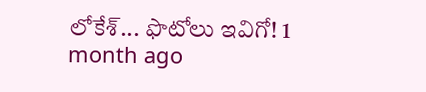లోకేశ్... ఫొటోలు ఇవిగో! 1 month ago